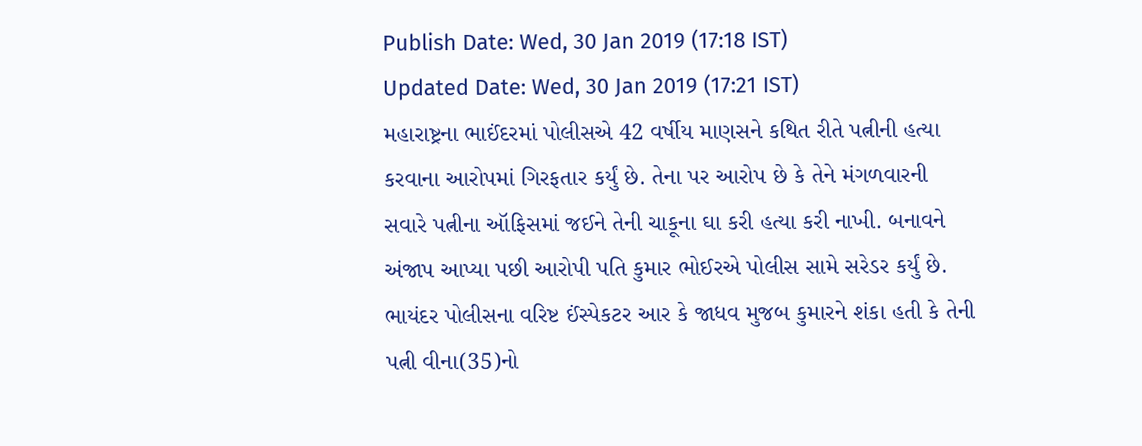Publish Date: Wed, 30 Jan 2019 (17:18 IST)
Updated Date: Wed, 30 Jan 2019 (17:21 IST)
મહારાષ્ટ્રના ભાઈંદરમાં પોલીસએ 42 વર્ષીય માણસને કથિત રીતે પત્નીની હત્યા કરવાના આરોપમાં ગિરફતાર કર્યું છે. તેના પર આરોપ છે કે તેને મંગળવારની સવારે પત્નીના ઑફિસમાં જઈને તેની ચાકૂના ઘા કરી હત્યા કરી નાખી. બનાવને અંજાપ આપ્યા પછી આરોપી પતિ કુમાર ભોઈરએ પોલીસ સામે સરેડર કર્યું છે.
ભાયંદર પોલીસના વરિષ્ટ ઈંસ્પેકટર આર કે જાધવ મુજબ કુમારને શંકા હતી કે તેની પત્ની વીના(35)નો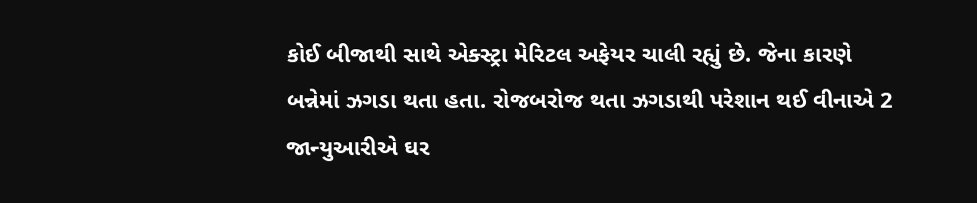કોઈ બીજાથી સાથે એક્સ્ટ્રા મેરિટલ અફેયર ચાલી રહ્યું છે. જેના કારણે બન્નેમાં ઝગડા થતા હતા. રોજબરોજ થતા ઝગડાથી પરેશાન થઈ વીનાએ 2 જાન્યુઆરીએ ઘર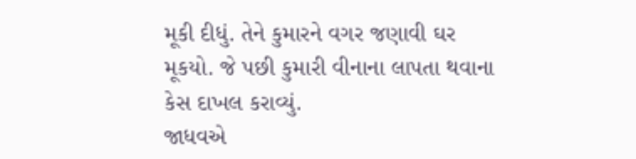મૂકી દીધું. તેને કુમારને વગર જણાવી ઘર મૂકયો. જે પછી કુમારી વીનાના લાપતા થવાના કેસ દાખલ કરાવ્યું.
જાધવએ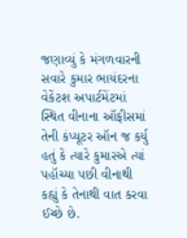જણાવ્યું કે મંગળવારની સવારે કુમાર ભાયંદરના વેકેંટશ અપાર્ટમેંટમાં સ્થિત વીનાના ઑફીસમાં તેની કંપ્યૂટર ઑન જ કર્યુ હતું કે ત્યારે કુમારએ ત્યાં પહૉચ્યા પછી વીનાથી કહ્યું કે તેનાથી વાત કરવા ઈચ્છે છે.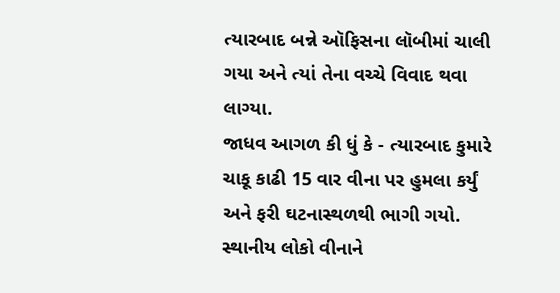ત્યારબાદ બન્ને ઑફિસના લૉબીમાં ચાલી ગયા અને ત્યાં તેના વચ્ચે વિવાદ થવા લાગ્યા.
જાધવ આગળ કી ધું કે - ત્યારબાદ કુમારે ચાકૂ કાઢી 15 વાર વીના પર હુમલા કર્યું અને ફરી ઘટનાસ્થળથી ભાગી ગયો. સ્થાનીય લોકો વીનાને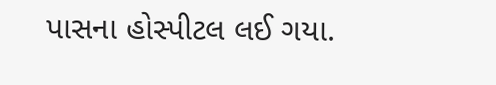પાસના હોસ્પીટલ લઈ ગયા.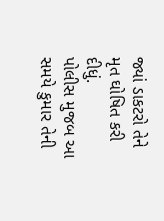જ્યાં ડાકટરો તેને મૃત ઘોષિત કરી દીધું.
પોલીસ મુજબ આ સમયે કુમાર તેની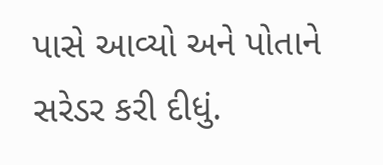પાસે આવ્યો અને પોતાને સરેડર કરી દીધું.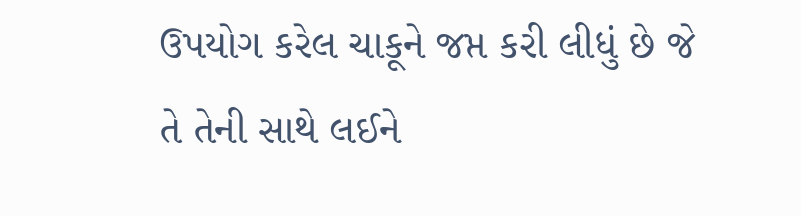ઉપયોગ કરેલ ચાકૂને જપ્ત કરી લીધું છે જે તે તેની સાથે લઈને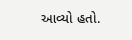આવ્યો હતો.